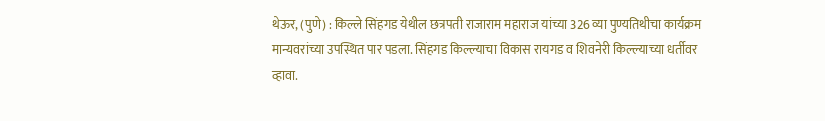थेऊर, (पुणे) : किल्ले सिंहगड येथील छत्रपती राजाराम महाराज यांच्या 326 व्या पुण्यतिथीचा कार्यक्रम मान्यवरांच्या उपस्थित पार पडला. सिंहगड किल्ल्याचा विकास रायगड व शिवनेरी किल्ल्याच्या धर्तीवर व्हावा.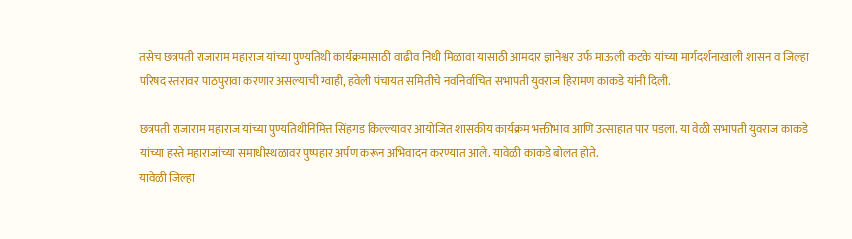तसेच छत्रपती राजाराम महाराज यांच्या पुण्यतिथी कार्यक्रमासाठी वाढीव निधी मिळावा यासाठी आमदार ज्ञानेश्वर उर्फ माऊली कटके यांच्या मार्गदर्शनाखाली शासन व जिल्हा परिषद स्तरावर पाठपुरावा करणार असल्याची ग्वाही, हवेली पंचायत समितीचे नवनिर्वाचित सभापती युवराज हिरामण काकडे यांनी दिली.

छत्रपती राजाराम महाराज यांच्या पुण्यतिथीनिमित्त सिंहगड किल्ल्यावर आयोजित शासकीय कार्यक्रम भक्तीभाव आणि उत्साहात पार पडला. या वेळी सभापती युवराज काकडे यांच्या हस्ते महाराजांच्या समाधीस्थळावर पुष्पहार अर्पण करून अभिवादन करण्यात आले. यावेळी काकडे बोलत होते.
यावेळी जिल्हा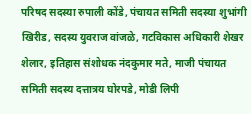परिषद सदस्या रुपाली कोंडे, पंचायत समिती सदस्या शुभांगी खिरीड, सदस्य युवराज वांजळे, गटविकास अधिकारी शेखर शेलार, इतिहास संशोधक नंदकुमार मते, माजी पंचायत समिती सदस्य दत्तात्रय घोरपडे, मोडी लिपी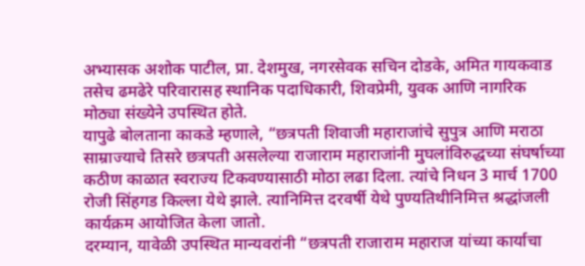अभ्यासक अशोक पाटील, प्रा. देशमुख, नगरसेवक सचिन दोडके, अमित गायकवाड तसेच ढमढेरे परिवारासह स्थानिक पदाधिकारी, शिवप्रेमी, युवक आणि नागरिक मोठ्या संख्येने उपस्थित होते.
यापुढे बोलताना काकडे म्हणाले, “छत्रपती शिवाजी महाराजांचे सुपुत्र आणि मराठा साम्राज्याचे तिसरे छत्रपती असलेल्या राजाराम महाराजांनी मुघलांविरुद्धच्या संघर्षाच्या कठीण काळात स्वराज्य टिकवण्यासाठी मोठा लढा दिला. त्यांचे निधन 3 मार्च 1700 रोजी सिंहगड किल्ला येथे झाले. त्यानिमित्त दरवर्षी येथे पुण्यतिथीनिमित्त श्रद्धांजली कार्यक्रम आयोजित केला जातो.
दरम्यान, यावेळी उपस्थित मान्यवरांनी “छत्रपती राजाराम महाराज यांच्या कार्याचा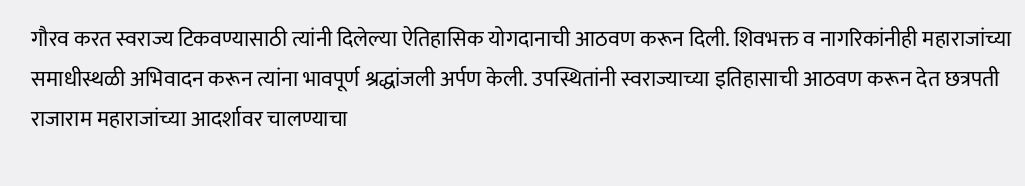गौरव करत स्वराज्य टिकवण्यासाठी त्यांनी दिलेल्या ऐतिहासिक योगदानाची आठवण करून दिली. शिवभक्त व नागरिकांनीही महाराजांच्या समाधीस्थळी अभिवादन करून त्यांना भावपूर्ण श्रद्धांजली अर्पण केली. उपस्थितांनी स्वराज्याच्या इतिहासाची आठवण करून देत छत्रपती राजाराम महाराजांच्या आदर्शावर चालण्याचा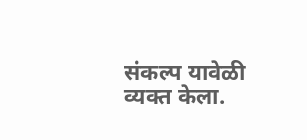संकल्प यावेळी व्यक्त केला.